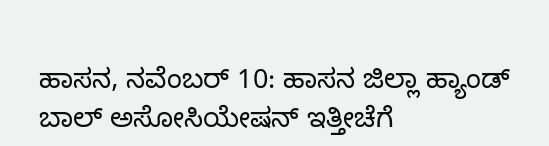ಹಾಸನ, ನವೆಂಬರ್ 10: ಹಾಸನ ಜಿಲ್ಲಾ ಹ್ಯಾಂಡ್ ಬಾಲ್ ಅಸೋಸಿಯೇಷನ್ ಇತ್ತೀಚೆಗೆ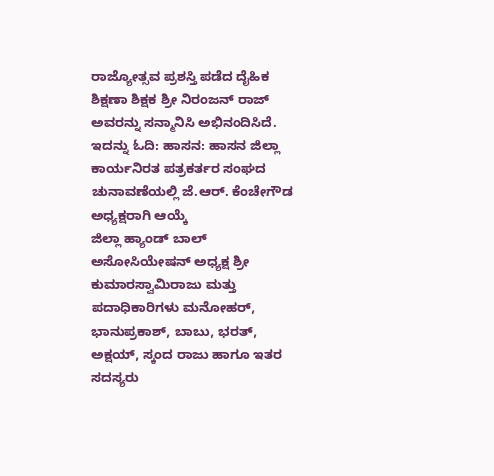ರಾಜ್ಯೋತ್ಸವ ಪ್ರಶಸ್ತಿ ಪಡೆದ ದೈಹಿಕ ಶಿಕ್ಷಣಾ ಶಿಕ್ಷಕ ಶ್ರೀ ನಿರಂಜನ್ ರಾಜ್ ಅವರನ್ನು ಸನ್ಮಾನಿಸಿ ಅಭಿನಂದಿಸಿದೆ.
ಇದನ್ನು ಓದಿ: ಹಾಸನ: ಹಾಸನ ಜಿಲ್ಲಾ ಕಾರ್ಯನಿರತ ಪತ್ರಕರ್ತರ ಸಂಘದ ಚುನಾವಣೆಯಲ್ಲಿ ಜೆ.ಆರ್. ಕೆಂಚೇಗೌಡ ಅಧ್ಯಕ್ಷರಾಗಿ ಆಯ್ಕೆ
ಜಿಲ್ಲಾ ಹ್ಯಾಂಡ್ ಬಾಲ್ ಅಸೋಸಿಯೇಷನ್ ಅಧ್ಯಕ್ಷ ಶ್ರೀ ಕುಮಾರಸ್ವಾಮಿರಾಜು ಮತ್ತು ಪದಾಧಿಕಾರಿಗಳು ಮನೋಹರ್, ಭಾನುಪ್ರಕಾಶ್, ಬಾಬು, ಭರತ್, ಅಕ್ಷಯ್, ಸ್ಕಂದ ರಾಜು ಹಾಗೂ ಇತರ ಸದಸ್ಯರು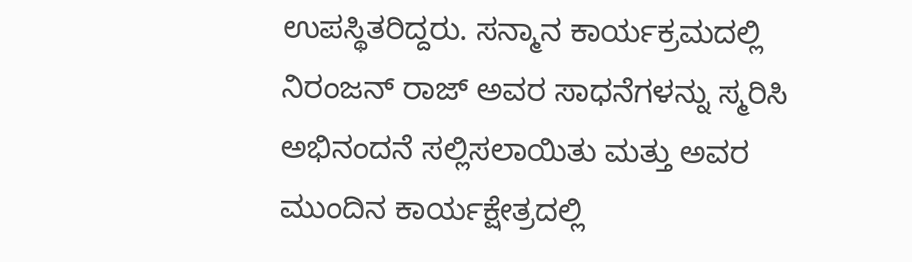ಉಪಸ್ಥಿತರಿದ್ದರು. ಸನ್ಮಾನ ಕಾರ್ಯಕ್ರಮದಲ್ಲಿ ನಿರಂಜನ್ ರಾಜ್ ಅವರ ಸಾಧನೆಗಳನ್ನು ಸ್ಮರಿಸಿ ಅಭಿನಂದನೆ ಸಲ್ಲಿಸಲಾಯಿತು ಮತ್ತು ಅವರ ಮುಂದಿನ ಕಾರ್ಯಕ್ಷೇತ್ರದಲ್ಲಿ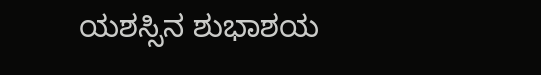ಯಶಸ್ಸಿನ ಶುಭಾಶಯ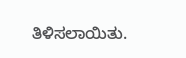ತಿಳಿಸಲಾಯಿತು.